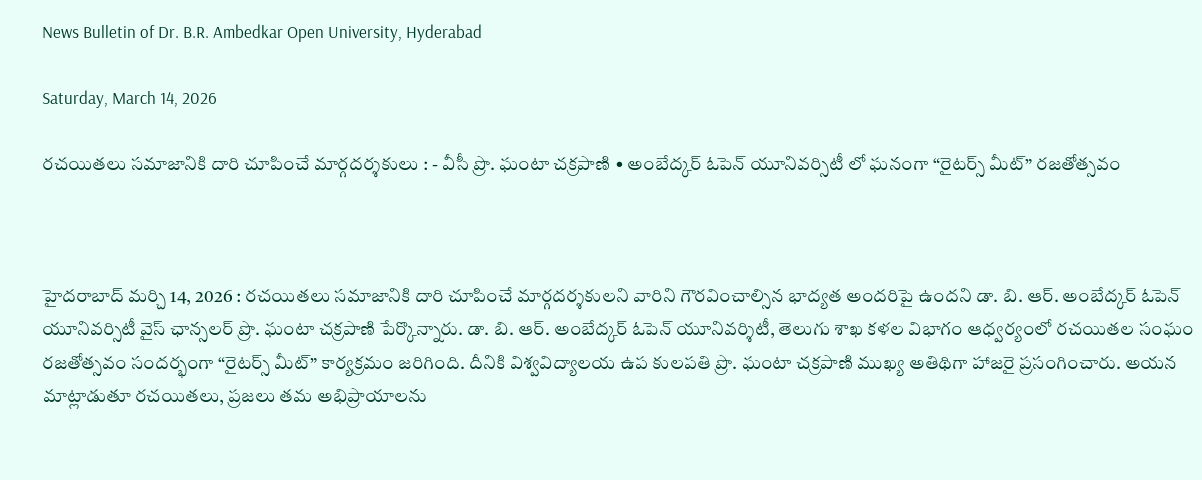News Bulletin of Dr. B.R. Ambedkar Open University, Hyderabad

Saturday, March 14, 2026

రచయితలు సమాజానికి దారి చూపించే మార్గదర్శకులు : - వీసీ ప్రొ. ఘంటా చక్రపాణి • అంబేద్కర్ ఓపెన్ యూనివర్సిటీ లో ఘనంగా “రైటర్స్ మీట్” రజతోత్సవం



హైదరాబాద్ మర్చి 14, 2026 : రచయితలు సమాజానికి దారి చూపించే మార్గదర్శకులని వారిని గౌరవించాల్సిన భాద్యత అందరిపై ఉందని డా. బి. ఆర్. అంబేద్కర్ ఓపెన్ యూనివర్సిటీ వైస్ ఛాన్సలర్ ప్రొ. ఘంటా చక్రపాణి పేర్కొన్నారు. డా. బి. ఆర్. అంబేద్కర్ ఓపెన్ యూనివర్శిటీ, తెలుగు శాఖ కళల విభాగం ఆధ్వర్యంలో రచయితల సంఘం రజతోత్సవం సందర్భంగా “రైటర్స్ మీట్” కార్యక్రమం జరిగింది. దీనికి విశ్వవిద్యాలయ ఉప కులపతి ప్రొ. ఘంటా చక్రపాణి ముఖ్య అతిథిగా హాజరై ప్రసంగించారు. అయన మాట్లాడుతూ రచయితలు, ప్రజలు తమ అభిప్రాయాలను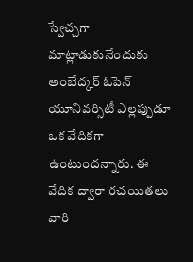స్వేచ్చగా మాట్లాడుకునేందుకు అంబేద్కర్ ఓపెన్ యూనివర్సిటీ ఎల్లప్పుడూ ఒక వేదికగా ఉంటుందన్నారు. ఈ వేదిక ద్వారా రచయితలు వారి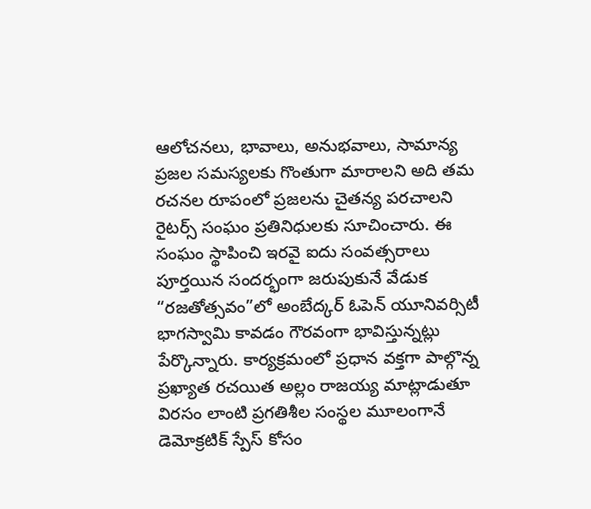ఆలోచనలు, భావాలు, అనుభవాలు, సామాన్య ప్రజల సమస్యలకు గొంతుగా మారాలని అది తమ రచనల రూపంలో ప్రజలను చైతన్య పరచాలని రైటర్స్ సంఘం ప్రతినిధులకు సూచించారు. ఈ సంఘం స్థాపించి ఇరవై ఐదు సంవత్సరాలు పూర్తయిన సందర్భంగా జరుపుకునే వేడుక “రజతోత్సవం”లో అంబేద్కర్ ఓపెన్ యూనివర్సిటీ భాగస్వామి కావడం గౌరవంగా భావిస్తున్నట్లు పేర్కొన్నారు. కార్యక్రమంలో ప్రధాన వక్తగా పాల్గొన్న ప్రఖ్యాత రచయిత అల్లం రాజయ్య మాట్లాడుతూ విరసం లాంటి ప్రగతిశీల సంస్థల మూలంగానే డెమోక్రటిక్ స్పేస్ కోసం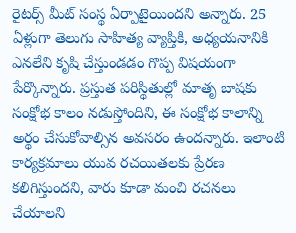రైటర్స్ మీట్ సంస్థ ఏర్పాటైయిందని అన్నారు. 25 ఏళ్లుగా తెలుగు సాహిత్య వ్యాప్తికి, అధ్యయనానికి ఎనలేని కృషి చేస్తుండడం గొప్ప విషయంగా పేర్కొన్నారు. ప్రస్తుత పరిస్థితుల్లో మాతృ బాషకు సంక్షోభ కాలం నడుస్తోందిని, ఈ సంక్షోభ కాలాన్ని అర్థం చేసుకోవాల్సిన అవసరం ఉందన్నారు. ఇలాంటి కార్యక్రమాలు యువ రచయితలకు ప్రేరణ కలిగిస్తుందని, వారు కూడా మంచి రచనలు చేయాలని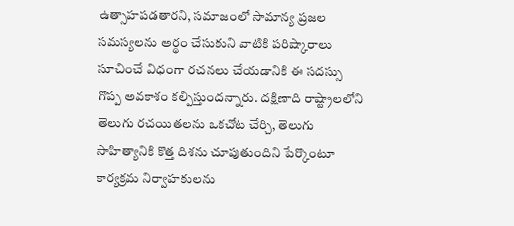ఉత్సాహపడతారని, సమాజంలో సామాన్య ప్రజల సమస్యలను అర్థం చేసుకుని వాటికి పరిష్కారాలు సూచించే విధంగా రచనలు చేయడానికి ఈ సదస్సు గొప్ప అవకాశం కల్పిస్తుందన్నారు. దక్షిణాది రాష్ట్రాలలోని తెలుగు రచయితలను ఒకచోట చేర్చి, తెలుగు సాహిత్యానికి కొత్త దిశను చూపుతుందిని పేర్కొంటూ కార్యక్రమ నిర్వాహకులను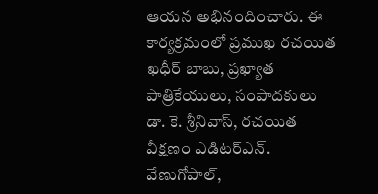ఆయన అభినందించారు. ఈ కార్యక్రమంలో ప్రముఖ రచయిత ఖధీర్ బాబు, ప్రఖ్యాత పాత్రికేయులు, సంపాదకులు డా. కె. శ్రీనివాస్, రచయిత వీక్షణం ఎడిటర్ఎన్. వేణుగోపాల్,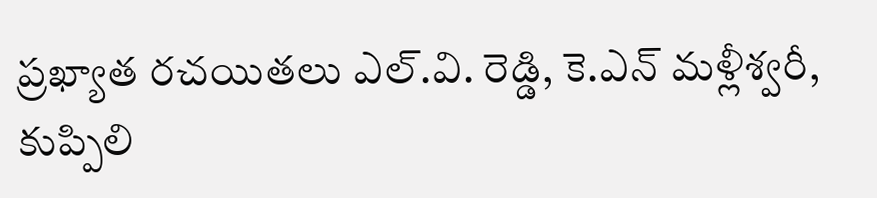ప్రఖ్యాత రచయితలు ఎల్.వి. రెడ్డి, కె.ఎన్ మళ్లీశ్వరీ, కుప్పిలి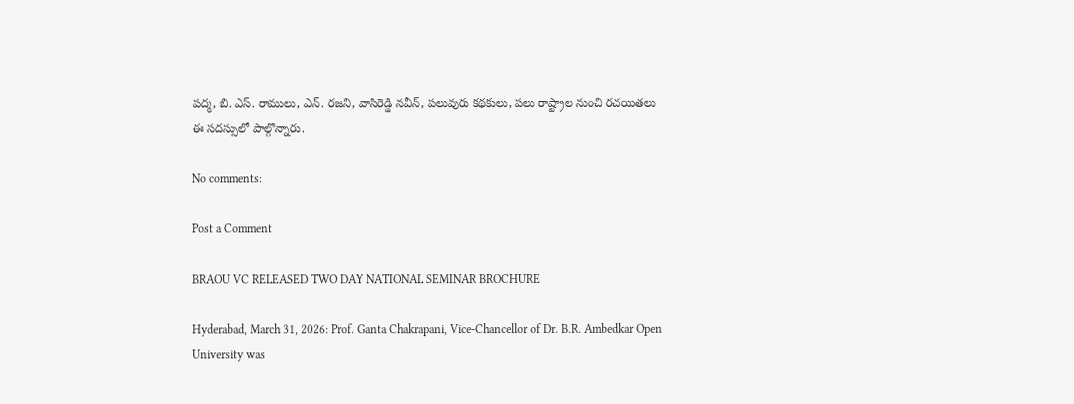పద్మ, బి. ఎస్. రాములు, ఎన్. రజని, వాసిరెడ్డి నవీన్, పలువురు కథకులు, పలు రాష్ట్రాల నుంచి రచయితలు ఈ సదస్సులో పాల్గొన్నారు.

No comments:

Post a Comment

BRAOU VC RELEASED TWO DAY NATIONAL SEMINAR BROCHURE

Hyderabad, March 31, 2026: Prof. Ganta Chakrapani, Vice-Chancellor of Dr. B.R. Ambedkar Open University was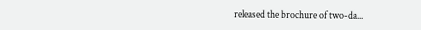released the brochure of two-da...